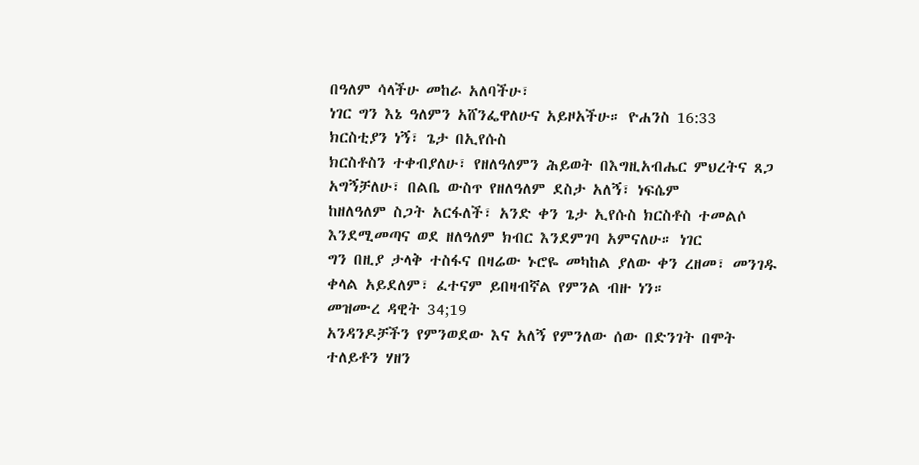በዓለም ሳላችሁ መከራ አለባችሁ፣
ነገር ግን እኔ ዓለምን አሸንፌዋለሁና አይዞአችሁ። ዮሐንስ 16:33
ክርስቲያን ነኝ፣ ጌታ በኢየሱስ
ክርስቶስን ተቀብያለሁ፣ የዘለዓለምን ሕይወት በእግዚአብሔር ምህረትና ጸጋ አግኝቻለሁ፣ በልቤ ውስጥ የዘለዓለም ደስታ አለኝ፣ ነፍሴም
ከዘለዓለም ስጋት አርፋለች፣ አንድ ቀን ጌታ ኢየሱስ ክርስቶስ ተመልሶ እንደሚመጣና ወደ ዘለዓለም ክብር እንደምገባ አምናለሁ። ነገር
ግን በዚያ ታላቅ ተስፋና በዛሬው ኑሮዬ መካከል ያለው ቀን ረዘመ፣ መንገዱ ቀላል አይደለም፣ ፈተናም ይበዛብኛል የምንል ብዙ ነን።
መዝሙረ ዳዊት 34;19
አንዳንዶቻችን የምንወደው እና አለኝ የምንለው ሰው በድንገት በሞት ተለይቶን ሃዘን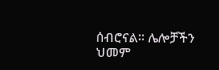ሰብሮናል። ሌሎቻችን ህመም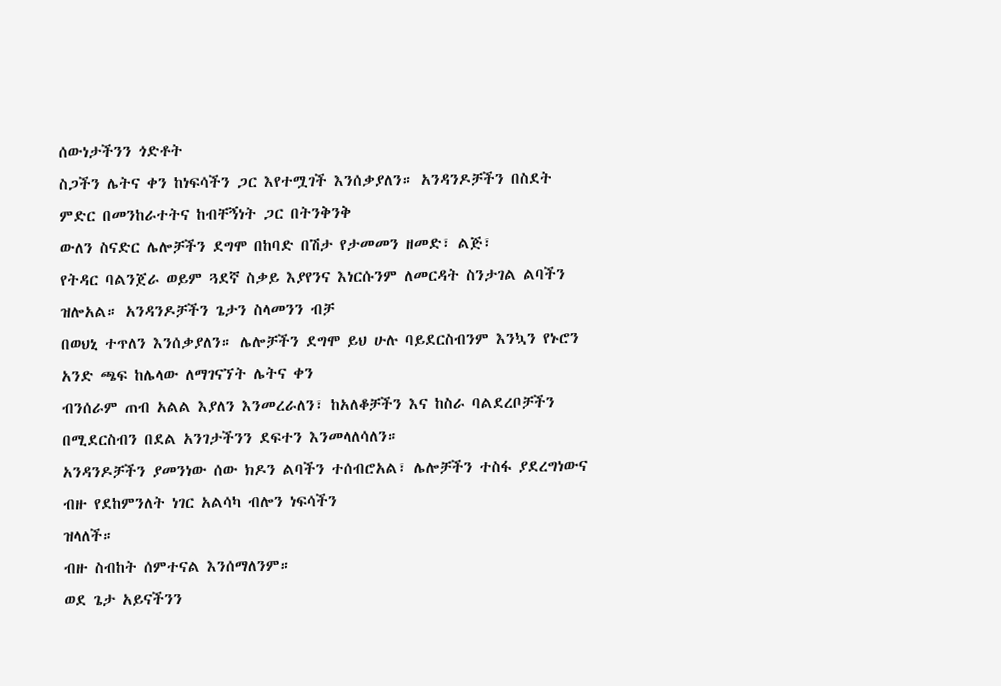ሰውነታችንን ጎድቶት
ስጋችን ሌትና ቀን ከነፍሳችን ጋር እየተሟገች እንሰቃያለን። አንዳንዶቻችን በስደት ምድር በመንከራተትና ከብቸኝነት ጋር በትንቅንቅ
ውለን ስናድር ሌሎቻችን ደግሞ በከባድ በሽታ የታመመን ዘመድ፣ ልጅ፣
የትዳር ባልንጀራ ወይም ጓደኛ ስቃይ እያየንና እነርሱንም ለመርዳት ስንታገል ልባችን ዝሎአል። አንዳንዶቻችን ጌታን ስላመንን ብቻ
በወህኒ ተጥለን እንሰቃያለን። ሌሎቻችን ደግሞ ይህ ሁሉ ባይደርስብንም እንኳን የኑሮን አንድ ጫፍ ከሌላው ለማገናኘት ሌትና ቀን
ብንሰራም ጠብ አልል እያለን እንመረራለን፣ ከአለቆቻችን እና ከስራ ባልደረቦቻችን በሚደርስብን በደል አንገታችንን ደፍተን እንመላለሳለን።
አንዳንዶቻችን ያመንነው ሰው ክዶን ልባችን ተሰብሮአል፣ ሌሎቻችን ተስፋ ያደረግነውና ብዙ የደከምንለት ነገር አልሳካ ብሎን ነፍሳችን
ዝላለች።
ብዙ ስብከት ሰምተናል እንሰማለንም።
ወደ ጌታ አይናችንን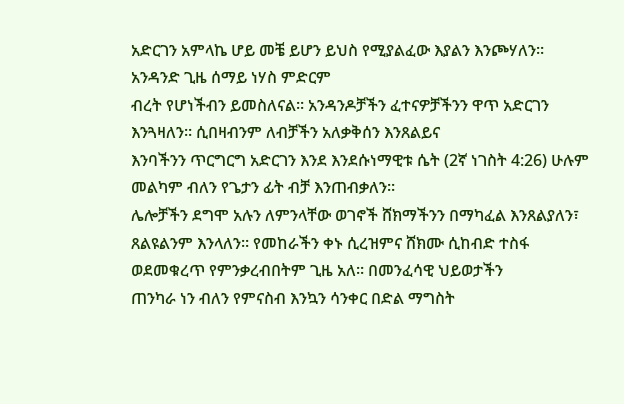አድርገን አምላኬ ሆይ መቼ ይሆን ይህስ የሚያልፈው እያልን እንጮሃለን። አንዳንድ ጊዜ ሰማይ ነሃስ ምድርም
ብረት የሆነችብን ይመስለናል። አንዳንዶቻችን ፈተናዎቻችንን ዋጥ አድርገን እንጓዛለን። ሲበዛብንም ለብቻችን አለቃቅሰን እንጸልይና
እንባችንን ጥርግርግ አድርገን እንደ እንደሱነማዊቱ ሴት (2ኛ ነገስት 4:26) ሁሉም መልካም ብለን የጌታን ፊት ብቻ እንጠብቃለን።
ሌሎቻችን ደግሞ አሉን ለምንላቸው ወገኖች ሸክማችንን በማካፈል እንጸልያለን፣
ጸልዩልንም እንላለን። የመከራችን ቀኑ ሲረዝምና ሸክሙ ሲከብድ ተስፋ ወደመቁረጥ የምንቃረብበትም ጊዜ አለ። በመንፈሳዊ ህይወታችን
ጠንካራ ነን ብለን የምናስብ እንኳን ሳንቀር በድል ማግስት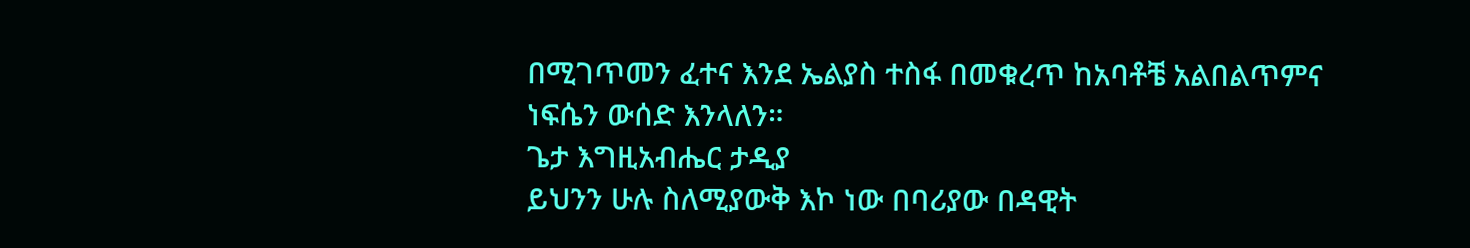በሚገጥመን ፈተና እንደ ኤልያስ ተስፋ በመቁረጥ ከአባቶቼ አልበልጥምና
ነፍሴን ውሰድ እንላለን።
ጌታ እግዚአብሔር ታዲያ
ይህንን ሁሉ ስለሚያውቅ እኮ ነው በባሪያው በዳዊት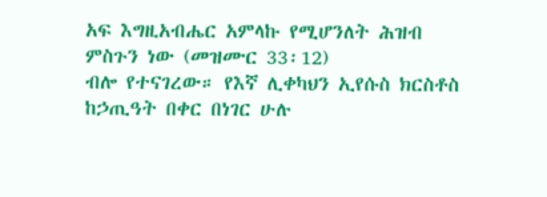አፍ እግዚአብሔር አምላኩ የሚሆንለት ሕዝብ ምስጉን ነው (መዝሙር 33፡12)
ብሎ የተናገረው። የእኛ ሊቀካህን ኢየሱስ ክርስቶስ ከኃጢዓት በቀር በነገር ሁሉ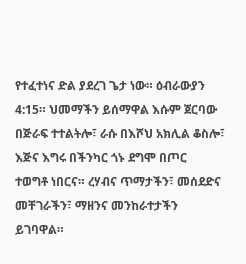የተፈተነና ድል ያደረገ ጌታ ነው። ዕብራውያን
4:15። ህመማችን ይሰማዋል እሱም ጀርባው በጅራፍ ተተልትሎ፣ ራሱ በእሾህ አክሊል ቆስሎ፣ እጅና እግሩ በችንካር ጎኑ ደግሞ በጦር
ተወግቶ ነበርና። ረሃብና ጥማታችን፣ መሰደድና መቸገራችን፣ ማዘንና መንከራተታችን ይገባዋል።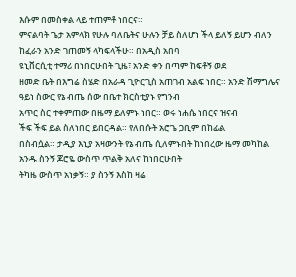እሱም በመስቀል ላይ ተጠምቶ ነበርና።
ምናልባት ጌታ አምላክ የሁሉ ባለቤትና ሁሉን ቻይ ስለሆነ ችላ ይለኝ ይሆን ብለን ከፈራን አንድ ገጠመኝ ላካፍላችሁ። በአዲስ አበባ
ዩኒቨርሲቲ ተማሪ በነበርሁበት ጊዜ፣ አንድ ቀን በጣም ከፍቶኝ ወደ
ዘመድ ቤት በእግሬ ስሄድ በአራዳ ጊዮርጊስ አጠገብ አልፍ ነበር። አንድ ሽማግሌና ዓይነ ስውር የኔ ብጤ ሰው በቤተ ክርስቲያኑ የግንብ
አጥር ስር ተቀምጠው በዜማ ይለምኑ ነበር። ወሩ ነሐሴ ነበርና ዝናብ
ችፍ ችፍ ይል ስለነበር ይበርዳል። የለበሱት አሮጌ ጋቢም በከፊል
በስብሷል። ታዲያ እኒያ አዛውንት የኔ ብጤ ሲለምኑበት ከነበረው ዜማ መካከል አንዱ ስንኝ ጆሮዬ ውስጥ ጥልቅ አለና ከነበርሁበት
ትካዜ ውስጥ አነቃኝ። ያ ስንኝ እስከ ዛሬ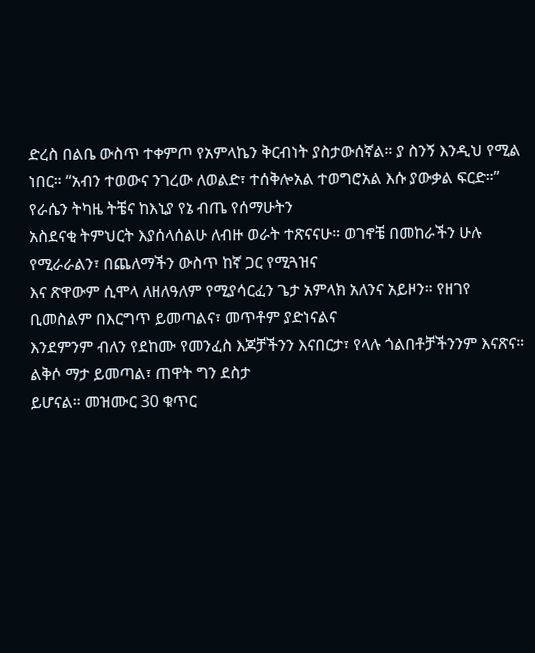ድረስ በልቤ ውስጥ ተቀምጦ የአምላኬን ቅርብነት ያስታውሰኛል። ያ ስንኝ እንዲህ የሚል
ነበር። “አብን ተወውና ንገረው ለወልድ፣ ተሰቅሎአል ተወግሮአል እሱ ያውቃል ፍርድ።” የራሴን ትካዜ ትቼና ከእኒያ የኔ ብጤ የሰማሁትን
አስደናቂ ትምህርት እያሰላሰልሁ ለብዙ ወራት ተጽናናሁ። ወገኖቼ በመከራችን ሁሉ የሚራራልን፣ በጨለማችን ውስጥ ከኛ ጋር የሚጓዝና
እና ጽዋውም ሲሞላ ለዘለዓለም የሚያሳርፈን ጌታ አምላክ አለንና አይዞን። የዘገየ ቢመስልም በእርግጥ ይመጣልና፣ መጥቶም ያድነናልና
እንደምንም ብለን የደከሙ የመንፈስ እጆቻችንን እናበርታ፣ የላሉ ጎልበቶቻችንንም እናጽና። ልቅሶ ማታ ይመጣል፣ ጠዋት ግን ደስታ
ይሆናል። መዝሙር 30 ቁጥር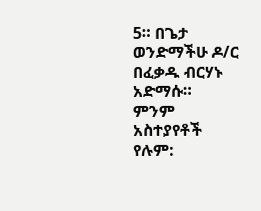5። በጌታ ወንድማችሁ ዶ/ር በፈቃዱ ብርሃኑ አድማሱ።
ምንም አስተያየቶች የሉም: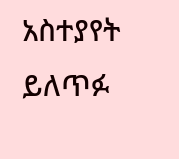አስተያየት ይለጥፉ